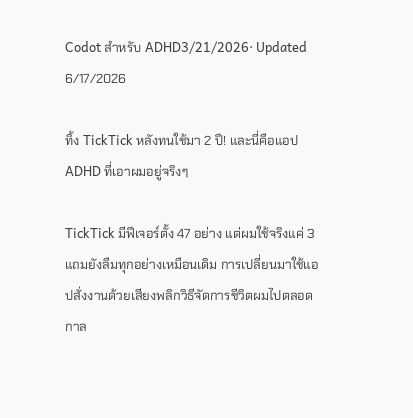Codot สำหรับ ADHD3/21/2026· Updated 6/17/2026

ทิ้ง TickTick หลังทนใช้มา 2 ปี! และนี่คือแอป ADHD ที่เอาผมอยู่จริงๆ

TickTick มีฟีเจอร์ตั้ง 47 อย่าง แต่ผมใช้จริงแค่ 3 แถมยังลืมทุกอย่างเหมือนเดิม การเปลี่ยนมาใช้แอปสั่งงานด้วยเสียงพลิกวิธีจัดการชีวิตผมไปตลอดกาล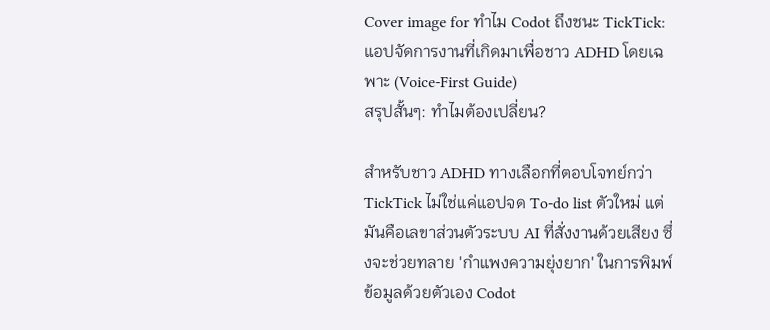Cover image for ทำไม Codot ถึงชนะ TickTick: แอปจัดการงานที่เกิดมาเพื่อชาว ADHD โดยเฉพาะ (Voice-First Guide)
สรุปสั้นๆ: ทำไมต้องเปลี่ยน?

สำหรับชาว ADHD ทางเลือกที่ตอบโจทย์กว่า TickTick ไม่ใช่แค่แอปจด To-do list ตัวใหม่ แต่มันคือเลขาส่วนตัวระบบ AI ที่สั่งงานด้วยเสียง ซึ่งจะช่วยทลาย 'กำแพงความยุ่งยาก' ในการพิมพ์ข้อมูลด้วยตัวเอง Codot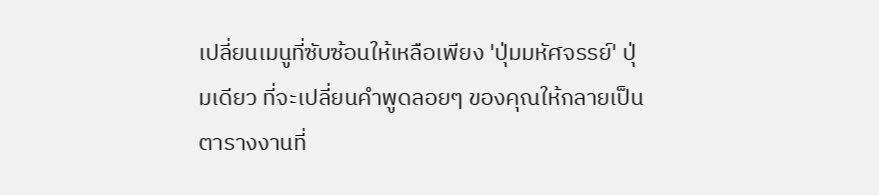เปลี่ยนเมนูที่ซับซ้อนให้เหลือเพียง 'ปุ่มมหัศจรรย์' ปุ่มเดียว ที่จะเปลี่ยนคำพูดลอยๆ ของคุณให้กลายเป็นตารางงานที่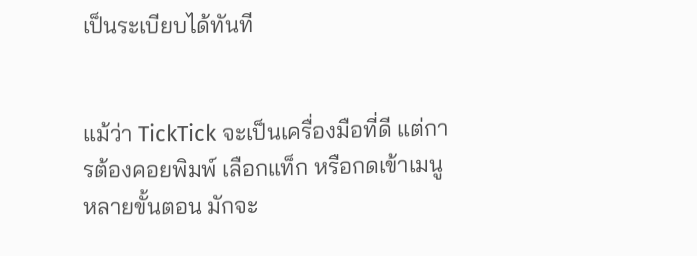เป็นระเบียบได้ทันที


แม้ว่า TickTick จะเป็นเครื่องมือที่ดี แต่การต้องคอยพิมพ์ เลือกแท็ก หรือกดเข้าเมนูหลายขั้นตอน มักจะ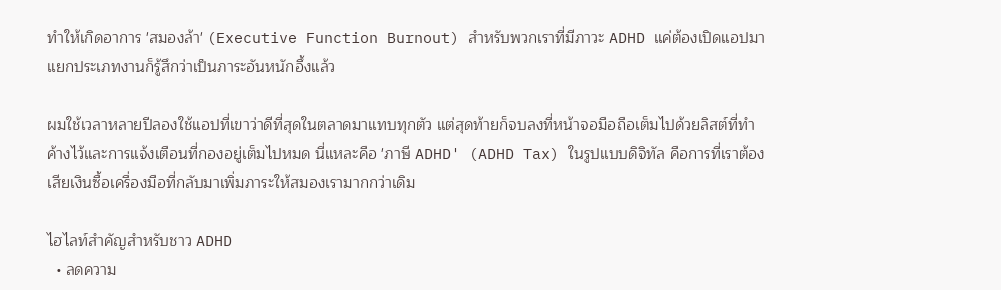ทำให้เกิดอาการ 'สมองล้า' (Executive Function Burnout) สำหรับพวกเราที่มีภาวะ ADHD แค่ต้องเปิดแอปมาแยกประเภทงานก็รู้สึกว่าเป็นภาระอันหนักอึ้งแล้ว

ผมใช้เวลาหลายปีลองใช้แอปที่เขาว่าดีที่สุดในตลาดมาแทบทุกตัว แต่สุดท้ายก็จบลงที่หน้าจอมือถือเต็มไปด้วยลิสต์ที่ทำค้างไว้และการแจ้งเตือนที่กองอยู่เต็มไปหมด นี่แหละคือ 'ภาษี ADHD' (ADHD Tax) ในรูปแบบดิจิทัล คือการที่เราต้องเสียเงินซื้อเครื่องมือที่กลับมาเพิ่มภาระให้สมองเรามากกว่าเดิม

ไฮไลท์สำคัญสำหรับชาว ADHD
  • ลดความ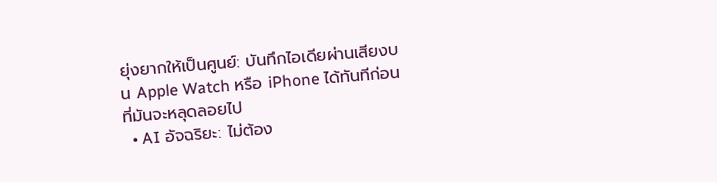ยุ่งยากให้เป็นศูนย์: บันทึกไอเดียผ่านเสียงบน Apple Watch หรือ iPhone ได้ทันทีก่อนที่มันจะหลุดลอยไป
  • AI อัจฉริยะ: ไม่ต้อง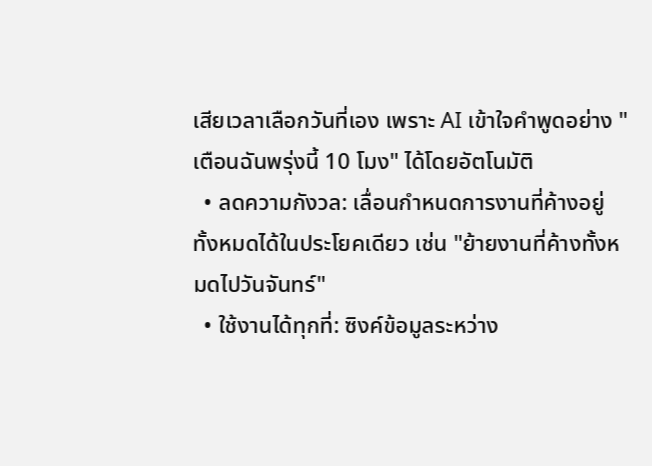เสียเวลาเลือกวันที่เอง เพราะ AI เข้าใจคำพูดอย่าง "เตือนฉันพรุ่งนี้ 10 โมง" ได้โดยอัตโนมัติ
  • ลดความกังวล: เลื่อนกำหนดการงานที่ค้างอยู่ทั้งหมดได้ในประโยคเดียว เช่น "ย้ายงานที่ค้างทั้งหมดไปวันจันทร์"
  • ใช้งานได้ทุกที่: ซิงค์ข้อมูลระหว่าง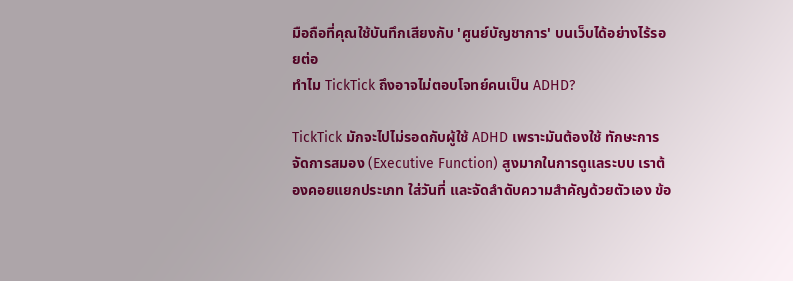มือถือที่คุณใช้บันทึกเสียงกับ 'ศูนย์บัญชาการ' บนเว็บได้อย่างไร้รอยต่อ
ทำไม TickTick ถึงอาจไม่ตอบโจทย์คนเป็น ADHD?

TickTick มักจะไปไม่รอดกับผู้ใช้ ADHD เพราะมันต้องใช้ ทักษะการจัดการสมอง (Executive Function) สูงมากในการดูแลระบบ เราต้องคอยแยกประเภท ใส่วันที่ และจัดลำดับความสำคัญด้วยตัวเอง ข้อ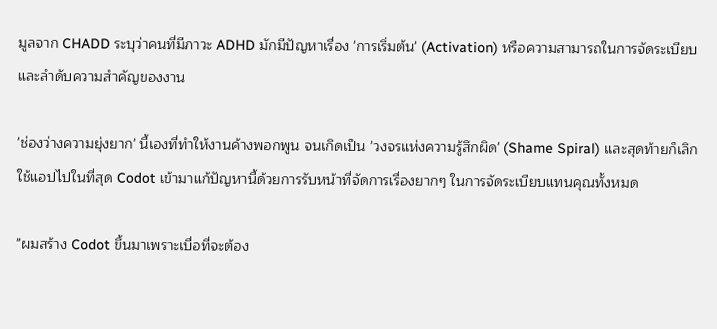มูลจาก CHADD ระบุว่าคนที่มีภาวะ ADHD มักมีปัญหาเรื่อง 'การเริ่มต้น' (Activation) หรือความสามารถในการจัดระเบียบและลำดับความสำคัญของงาน

'ช่องว่างความยุ่งยาก' นี้เองที่ทำให้งานค้างพอกพูน จนเกิดเป็น 'วงจรแห่งความรู้สึกผิด' (Shame Spiral) และสุดท้ายก็เลิกใช้แอปไปในที่สุด Codot เข้ามาแก้ปัญหานี้ด้วยการรับหน้าที่จัดการเรื่องยากๆ ในการจัดระเบียบแทนคุณทั้งหมด

"ผมสร้าง Codot ขึ้นมาเพราะเบื่อที่จะต้อง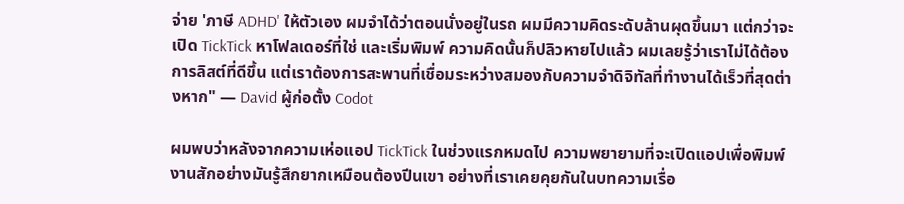จ่าย 'ภาษี ADHD' ให้ตัวเอง ผมจำได้ว่าตอนนั่งอยู่ในรถ ผมมีความคิดระดับล้านผุดขึ้นมา แต่กว่าจะเปิด TickTick หาโฟลเดอร์ที่ใช่ และเริ่มพิมพ์ ความคิดนั้นก็ปลิวหายไปแล้ว ผมเลยรู้ว่าเราไม่ได้ต้องการลิสต์ที่ดีขึ้น แต่เราต้องการสะพานที่เชื่อมระหว่างสมองกับความจำดิจิทัลที่ทำงานได้เร็วที่สุดต่างหาก" — David ผู้ก่อตั้ง Codot

ผมพบว่าหลังจากความเห่อแอป TickTick ในช่วงแรกหมดไป ความพยายามที่จะเปิดแอปเพื่อพิมพ์งานสักอย่างมันรู้สึกยากเหมือนต้องปีนเขา อย่างที่เราเคยคุยกันในบทความเรื่อ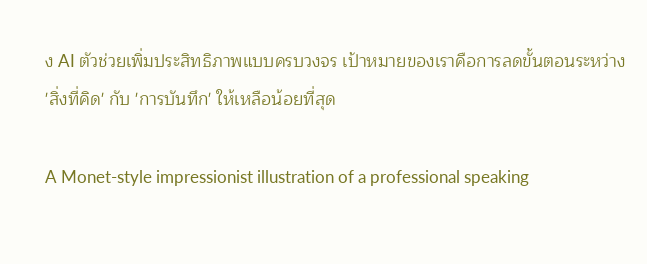ง AI ตัวช่วยเพิ่มประสิทธิภาพแบบครบวงจร เป้าหมายของเราคือการลดขั้นตอนระหว่าง 'สิ่งที่คิด' กับ 'การบันทึก' ให้เหลือน้อยที่สุด

A Monet-style impressionist illustration of a professional speaking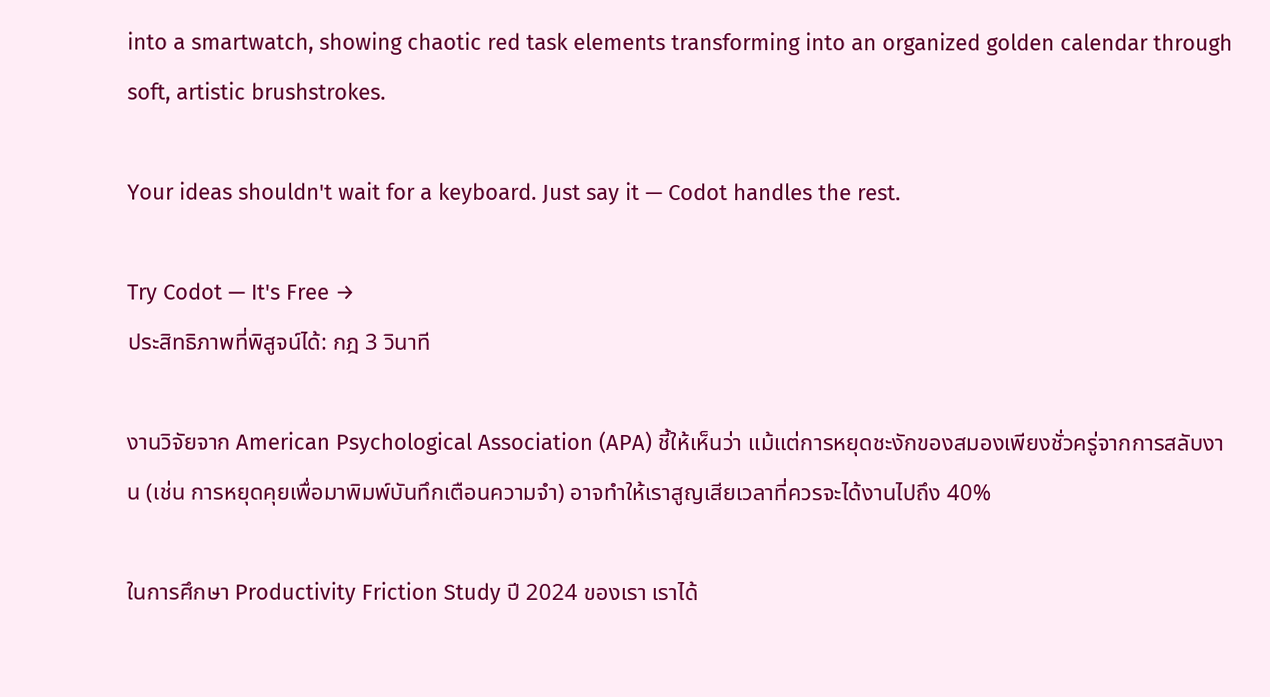into a smartwatch, showing chaotic red task elements transforming into an organized golden calendar through soft, artistic brushstrokes.

Your ideas shouldn't wait for a keyboard. Just say it — Codot handles the rest.

Try Codot — It's Free →
ประสิทธิภาพที่พิสูจน์ได้: กฎ 3 วินาที

งานวิจัยจาก American Psychological Association (APA) ชี้ให้เห็นว่า แม้แต่การหยุดชะงักของสมองเพียงชั่วครู่จากการสลับงาน (เช่น การหยุดคุยเพื่อมาพิมพ์บันทึกเตือนความจำ) อาจทำให้เราสูญเสียเวลาที่ควรจะได้งานไปถึง 40%

ในการศึกษา Productivity Friction Study ปี 2024 ของเรา เราได้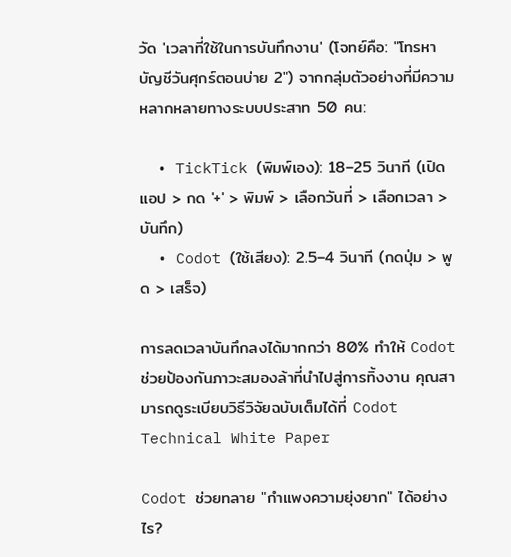วัด 'เวลาที่ใช้ในการบันทึกงาน' (โจทย์คือ: "โทรหาบัญชีวันศุกร์ตอนบ่าย 2") จากกลุ่มตัวอย่างที่มีความหลากหลายทางระบบประสาท 50 คน:

  • TickTick (พิมพ์เอง): 18–25 วินาที (เปิดแอป > กด '+' > พิมพ์ > เลือกวันที่ > เลือกเวลา > บันทึก)
  • Codot (ใช้เสียง): 2.5–4 วินาที (กดปุ่ม > พูด > เสร็จ)

การลดเวลาบันทึกลงได้มากกว่า 80% ทำให้ Codot ช่วยป้องกันภาวะสมองล้าที่นำไปสู่การทิ้งงาน คุณสามารถดูระเบียบวิธีวิจัยฉบับเต็มได้ที่ Codot Technical White Paper

Codot ช่วยทลาย "กำแพงความยุ่งยาก" ได้อย่างไร?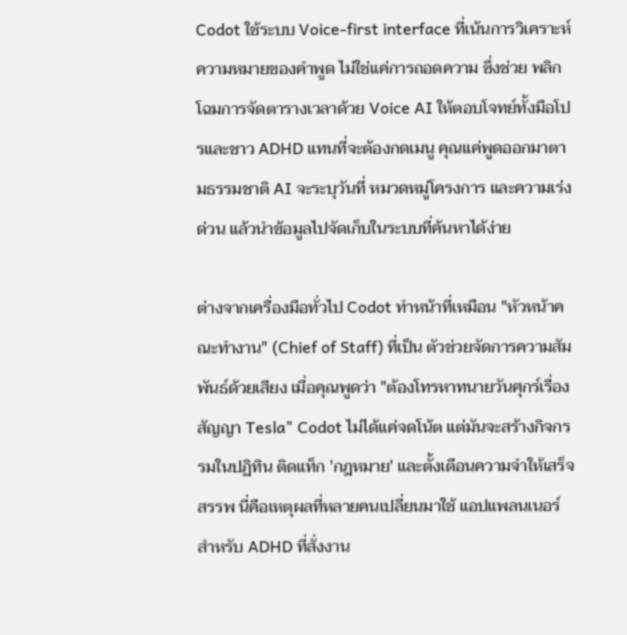Codot ใช้ระบบ Voice-first interface ที่เน้นการวิเคราะห์ความหมายของคำพูด ไม่ใช่แค่การถอดความ ซึ่งช่วย พลิกโฉมการจัดตารางเวลาด้วย Voice AI ให้ตอบโจทย์ทั้งมือโปรและชาว ADHD แทนที่จะต้องกดเมนู คุณแค่พูดออกมาตามธรรมชาติ AI จะระบุวันที่ หมวดหมู่โครงการ และความเร่งด่วน แล้วนำข้อมูลไปจัดเก็บในระบบที่ค้นหาได้ง่าย

ต่างจากเครื่องมือทั่วไป Codot ทำหน้าที่เหมือน "หัวหน้าคณะทำงาน" (Chief of Staff) ที่เป็น ตัวช่วยจัดการความสัมพันธ์ด้วยเสียง เมื่อคุณพูดว่า "ต้องโทรหาทนายวันศุกร์เรื่องสัญญา Tesla" Codot ไม่ได้แค่จดโน้ต แต่มันจะสร้างกิจกรรมในปฏิทิน ติดแท็ก 'กฎหมาย' และตั้งเตือนความจำให้เสร็จสรรพ นี่คือเหตุผลที่หลายคนเปลี่ยนมาใช้ แอปแพลนเนอร์สำหรับ ADHD ที่สั่งงาน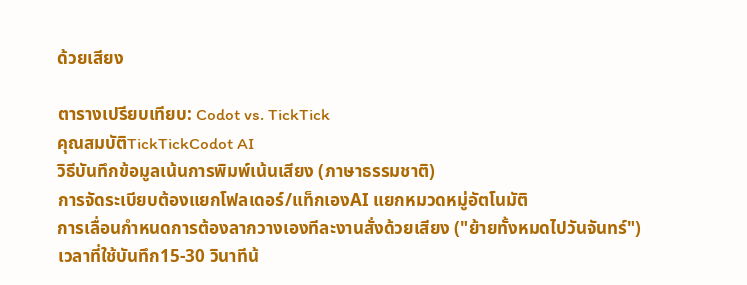ด้วยเสียง

ตารางเปรียบเทียบ: Codot vs. TickTick
คุณสมบัติTickTickCodot AI
วิธีบันทึกข้อมูลเน้นการพิมพ์เน้นเสียง (ภาษาธรรมชาติ)
การจัดระเบียบต้องแยกโฟลเดอร์/แท็กเองAI แยกหมวดหมู่อัตโนมัติ
การเลื่อนกำหนดการต้องลากวางเองทีละงานสั่งด้วยเสียง ("ย้ายทั้งหมดไปวันจันทร์")
เวลาที่ใช้บันทึก15-30 วินาทีน้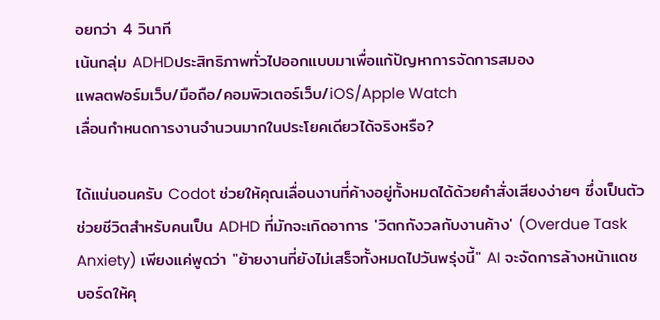อยกว่า 4 วินาที
เน้นกลุ่ม ADHDประสิทธิภาพทั่วไปออกแบบมาเพื่อแก้ปัญหาการจัดการสมอง
แพลตฟอร์มเว็บ/มือถือ/คอมพิวเตอร์เว็บ/iOS/Apple Watch
เลื่อนกำหนดการงานจำนวนมากในประโยคเดียวได้จริงหรือ?

ได้แน่นอนครับ Codot ช่วยให้คุณเลื่อนงานที่ค้างอยู่ทั้งหมดได้ด้วยคำสั่งเสียงง่ายๆ ซึ่งเป็นตัวช่วยชีวิตสำหรับคนเป็น ADHD ที่มักจะเกิดอาการ 'วิตกกังวลกับงานค้าง' (Overdue Task Anxiety) เพียงแค่พูดว่า "ย้ายงานที่ยังไม่เสร็จทั้งหมดไปวันพรุ่งนี้" AI จะจัดการล้างหน้าแดชบอร์ดให้คุ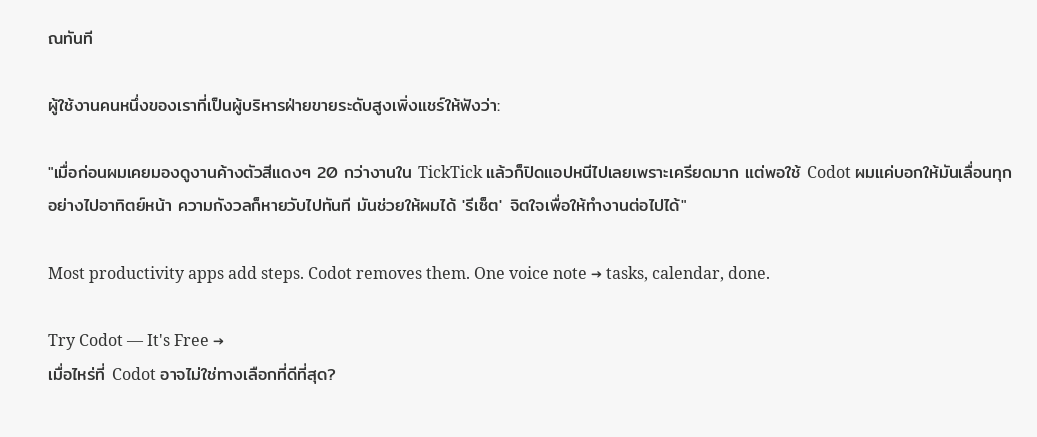ณทันที

ผู้ใช้งานคนหนึ่งของเราที่เป็นผู้บริหารฝ่ายขายระดับสูงเพิ่งแชร์ให้ฟังว่า:

"เมื่อก่อนผมเคยมองดูงานค้างตัวสีแดงๆ 20 กว่างานใน TickTick แล้วก็ปิดแอปหนีไปเลยเพราะเครียดมาก แต่พอใช้ Codot ผมแค่บอกให้มันเลื่อนทุกอย่างไปอาทิตย์หน้า ความกังวลก็หายวับไปทันที มันช่วยให้ผมได้ 'รีเซ็ต' จิตใจเพื่อให้ทำงานต่อไปได้"

Most productivity apps add steps. Codot removes them. One voice note → tasks, calendar, done.

Try Codot — It's Free →
เมื่อไหร่ที่ Codot อาจไม่ใช่ทางเลือกที่ดีที่สุด?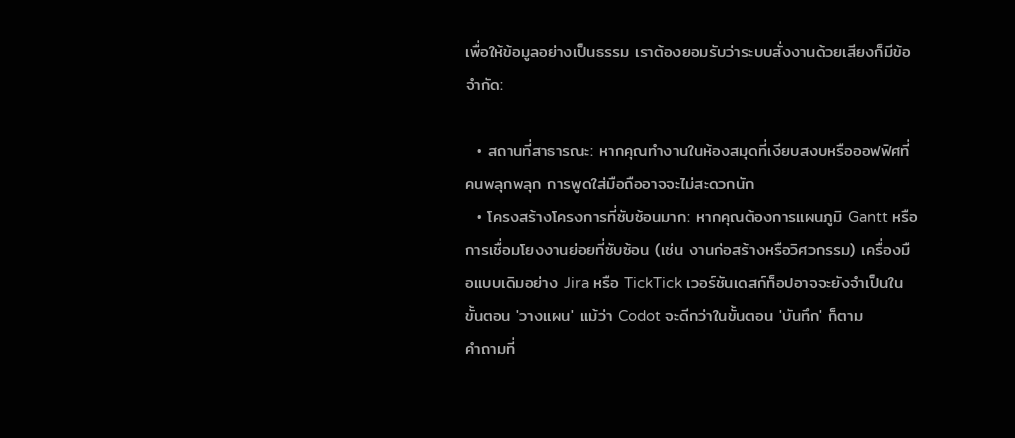เพื่อให้ข้อมูลอย่างเป็นธรรม เราต้องยอมรับว่าระบบสั่งงานด้วยเสียงก็มีข้อจำกัด:

  • สถานที่สาธารณะ: หากคุณทำงานในห้องสมุดที่เงียบสงบหรือออฟฟิศที่คนพลุกพลุก การพูดใส่มือถืออาจจะไม่สะดวกนัก
  • โครงสร้างโครงการที่ซับซ้อนมาก: หากคุณต้องการแผนภูมิ Gantt หรือการเชื่อมโยงงานย่อยที่ซับซ้อน (เช่น งานก่อสร้างหรือวิศวกรรม) เครื่องมือแบบเดิมอย่าง Jira หรือ TickTick เวอร์ชันเดสก์ท็อปอาจจะยังจำเป็นในขั้นตอน 'วางแผน' แม้ว่า Codot จะดีกว่าในขั้นตอน 'บันทึก' ก็ตาม
คำถามที่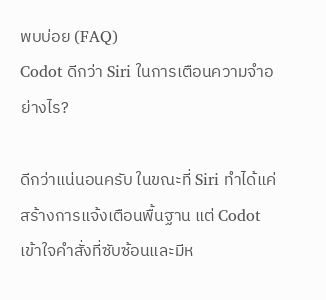พบบ่อย (FAQ)
Codot ดีกว่า Siri ในการเตือนความจำอย่างไร?

ดีกว่าแน่นอนครับ ในขณะที่ Siri ทำได้แค่สร้างการแจ้งเตือนพื้นฐาน แต่ Codot เข้าใจคำสั่งที่ซับซ้อนและมีห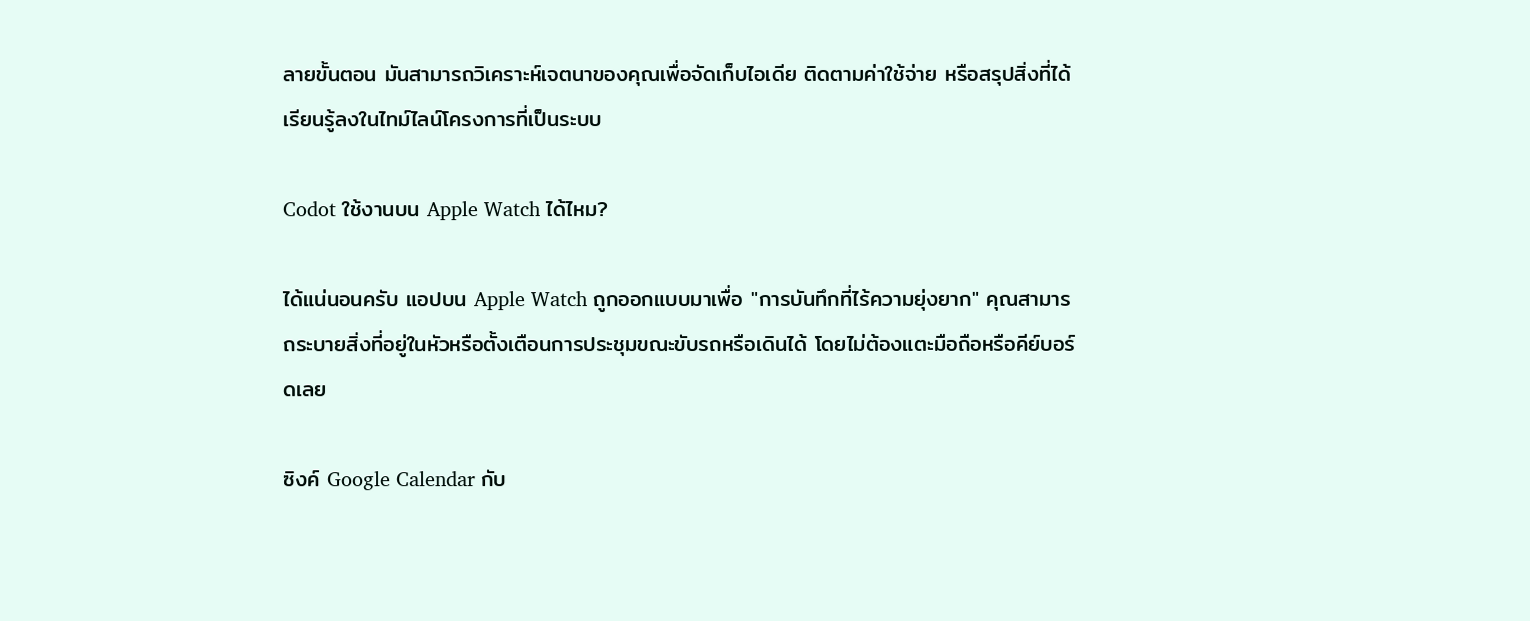ลายขั้นตอน มันสามารถวิเคราะห์เจตนาของคุณเพื่อจัดเก็บไอเดีย ติดตามค่าใช้จ่าย หรือสรุปสิ่งที่ได้เรียนรู้ลงในไทม์ไลน์โครงการที่เป็นระบบ

Codot ใช้งานบน Apple Watch ได้ไหม?

ได้แน่นอนครับ แอปบน Apple Watch ถูกออกแบบมาเพื่อ "การบันทึกที่ไร้ความยุ่งยาก" คุณสามารถระบายสิ่งที่อยู่ในหัวหรือตั้งเตือนการประชุมขณะขับรถหรือเดินได้ โดยไม่ต้องแตะมือถือหรือคีย์บอร์ดเลย

ซิงค์ Google Calendar กับ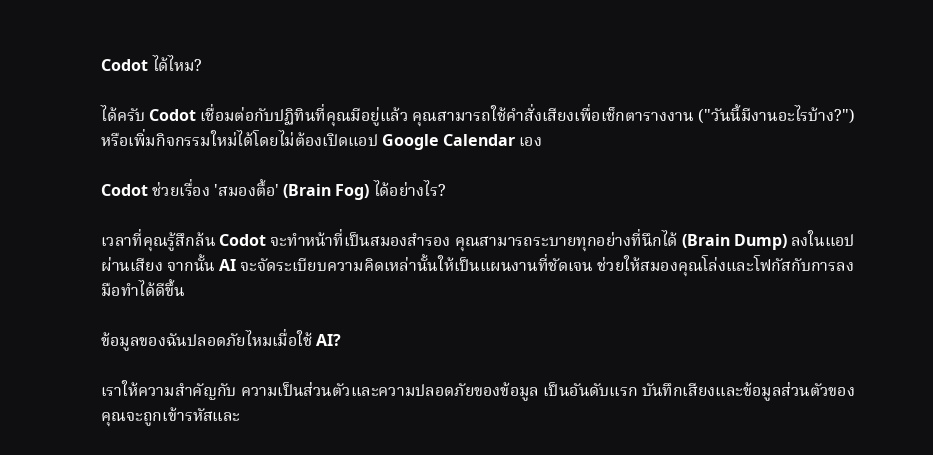Codot ได้ไหม?

ได้ครับ Codot เชื่อมต่อกับปฏิทินที่คุณมีอยู่แล้ว คุณสามารถใช้คำสั่งเสียงเพื่อเช็กตารางงาน ("วันนี้มีงานอะไรบ้าง?") หรือเพิ่มกิจกรรมใหม่ได้โดยไม่ต้องเปิดแอป Google Calendar เอง

Codot ช่วยเรื่อง 'สมองตื้อ' (Brain Fog) ได้อย่างไร?

เวลาที่คุณรู้สึกล้น Codot จะทำหน้าที่เป็นสมองสำรอง คุณสามารถระบายทุกอย่างที่นึกได้ (Brain Dump) ลงในแอปผ่านเสียง จากนั้น AI จะจัดระเบียบความคิดเหล่านั้นให้เป็นแผนงานที่ชัดเจน ช่วยให้สมองคุณโล่งและโฟกัสกับการลงมือทำได้ดีขึ้น

ข้อมูลของฉันปลอดภัยไหมเมื่อใช้ AI?

เราให้ความสำคัญกับ ความเป็นส่วนตัวและความปลอดภัยของข้อมูล เป็นอันดับแรก บันทึกเสียงและข้อมูลส่วนตัวของคุณจะถูกเข้ารหัสและ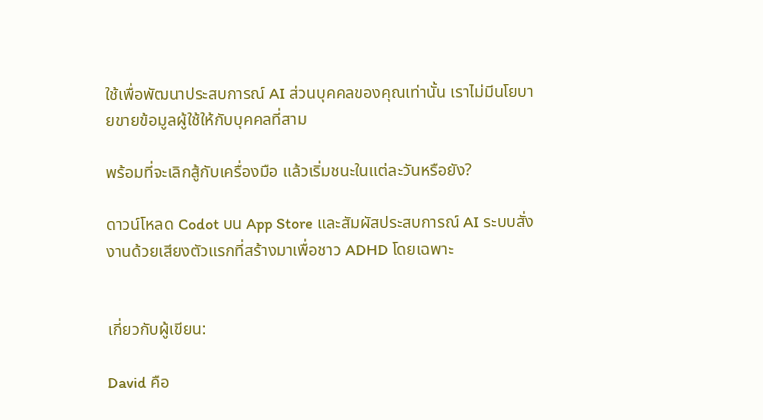ใช้เพื่อพัฒนาประสบการณ์ AI ส่วนบุคคลของคุณเท่านั้น เราไม่มีนโยบายขายข้อมูลผู้ใช้ให้กับบุคคลที่สาม

พร้อมที่จะเลิกสู้กับเครื่องมือ แล้วเริ่มชนะในแต่ละวันหรือยัง?

ดาวน์โหลด Codot บน App Store และสัมผัสประสบการณ์ AI ระบบสั่งงานด้วยเสียงตัวแรกที่สร้างมาเพื่อชาว ADHD โดยเฉพาะ


เกี่ยวกับผู้เขียน:

David คือ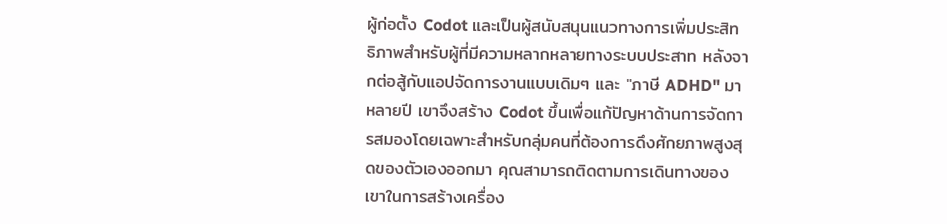ผู้ก่อตั้ง Codot และเป็นผู้สนับสนุนแนวทางการเพิ่มประสิทธิภาพสำหรับผู้ที่มีความหลากหลายทางระบบประสาท หลังจากต่อสู้กับแอปจัดการงานแบบเดิมๆ และ "ภาษี ADHD" มาหลายปี เขาจึงสร้าง Codot ขึ้นเพื่อแก้ปัญหาด้านการจัดการสมองโดยเฉพาะสำหรับกลุ่มคนที่ต้องการดึงศักยภาพสูงสุดของตัวเองออกมา คุณสามารถติดตามการเดินทางของเขาในการสร้างเครื่อง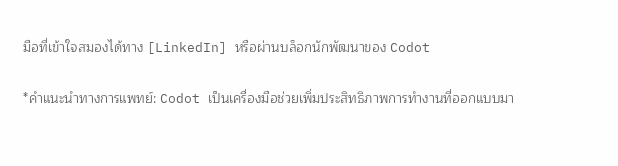มือที่เข้าใจสมองได้ทาง [LinkedIn] หรือผ่านบล็อกนักพัฒนาของ Codot

*คำแนะนำทางการแพทย์: Codot เป็นเครื่องมือช่วยเพิ่มประสิทธิภาพการทำงานที่ออกแบบมา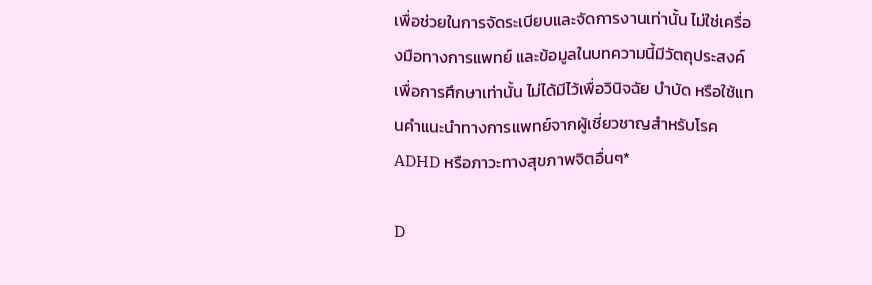เพื่อช่วยในการจัดระเบียบและจัดการงานเท่านั้น ไม่ใช่เครื่องมือทางการแพทย์ และข้อมูลในบทความนี้มีวัตถุประสงค์เพื่อการศึกษาเท่านั้น ไม่ได้มีไว้เพื่อวินิจฉัย บำบัด หรือใช้แทนคำแนะนำทางการแพทย์จากผู้เชี่ยวชาญสำหรับโรค ADHD หรือภาวะทางสุขภาพจิตอื่นๆ*

D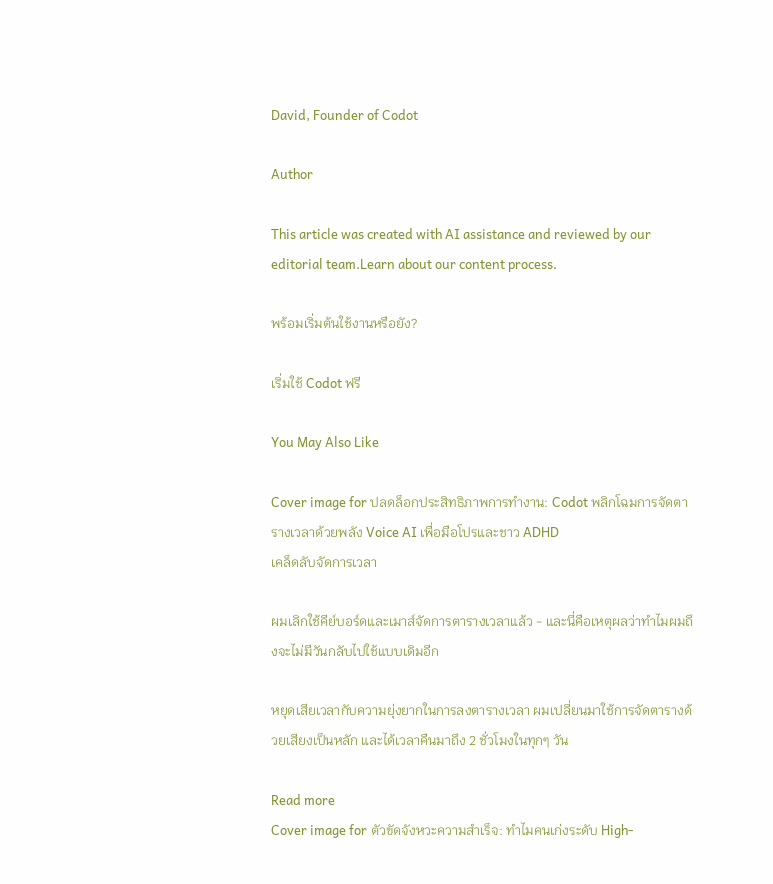David, Founder of Codot

Author

This article was created with AI assistance and reviewed by our editorial team.Learn about our content process.

พร้อมเริ่มต้นใช้งานหรือยัง?

เริ่มใช้ Codot ฟรี

You May Also Like

Cover image for ปลดล็อกประสิทธิภาพการทำงาน: Codot พลิกโฉมการจัดตารางเวลาด้วยพลัง Voice AI เพื่อมือโปรและชาว ADHD
เคล็ดลับจัดการเวลา

ผมเลิกใช้คีย์บอร์ดและเมาส์จัดการตารางเวลาแล้ว - และนี่คือเหตุผลว่าทำไมผมถึงจะไม่มีวันกลับไปใช้แบบเดิมอีก

หยุดเสียเวลากับความยุ่งยากในการลงตารางเวลา ผมเปลี่ยนมาใช้การจัดตารางด้วยเสียงเป็นหลัก และได้เวลาคืนมาถึง 2 ชั่วโมงในทุกๆ วัน

Read more
Cover image for ตัวขัดจังหวะความสำเร็จ: ทำไมคนเก่งระดับ High-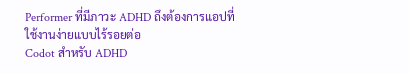Performer ที่มีภาวะ ADHD ถึงต้องการแอปที่ใช้งานง่ายแบบไร้รอยต่อ
Codot สำหรับ ADHD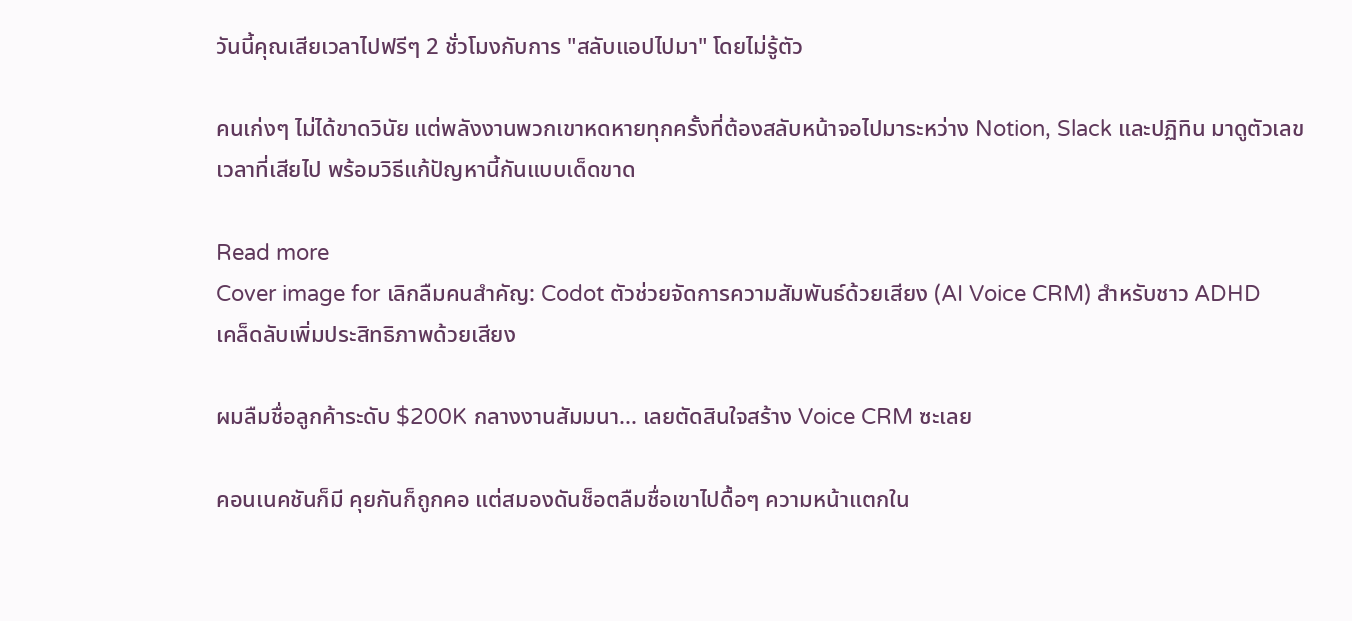วันนี้คุณเสียเวลาไปฟรีๆ 2 ชั่วโมงกับการ "สลับแอปไปมา" โดยไม่รู้ตัว

คนเก่งๆ ไม่ได้ขาดวินัย แต่พลังงานพวกเขาหดหายทุกครั้งที่ต้องสลับหน้าจอไปมาระหว่าง Notion, Slack และปฏิทิน มาดูตัวเลขเวลาที่เสียไป พร้อมวิธีแก้ปัญหานี้กันแบบเด็ดขาด

Read more
Cover image for เลิกลืมคนสำคัญ: Codot ตัวช่วยจัดการความสัมพันธ์ด้วยเสียง (AI Voice CRM) สำหรับชาว ADHD
เคล็ดลับเพิ่มประสิทธิภาพด้วยเสียง

ผมลืมชื่อลูกค้าระดับ $200K กลางงานสัมมนา... เลยตัดสินใจสร้าง Voice CRM ซะเลย

คอนเนคชันก็มี คุยกันก็ถูกคอ แต่สมองดันช็อตลืมชื่อเขาไปดื้อๆ ความหน้าแตกใน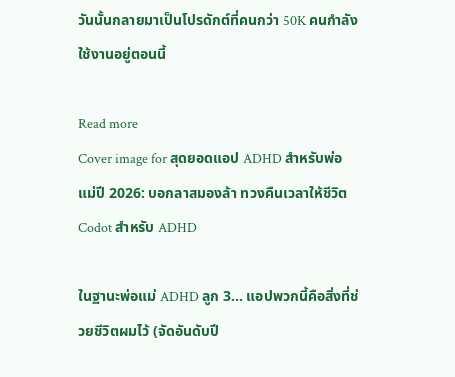วันนั้นกลายมาเป็นโปรดักต์ที่คนกว่า 50K คนกำลังใช้งานอยู่ตอนนี้

Read more
Cover image for สุดยอดแอป ADHD สำหรับพ่อแม่ปี 2026: บอกลาสมองล้า ทวงคืนเวลาให้ชีวิต
Codot สำหรับ ADHD

ในฐานะพ่อแม่ ADHD ลูก 3... แอปพวกนี้คือสิ่งที่ช่วยชีวิตผมไว้ (จัดอันดับปี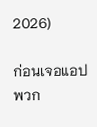2026)

ก่อนเจอแอปพวก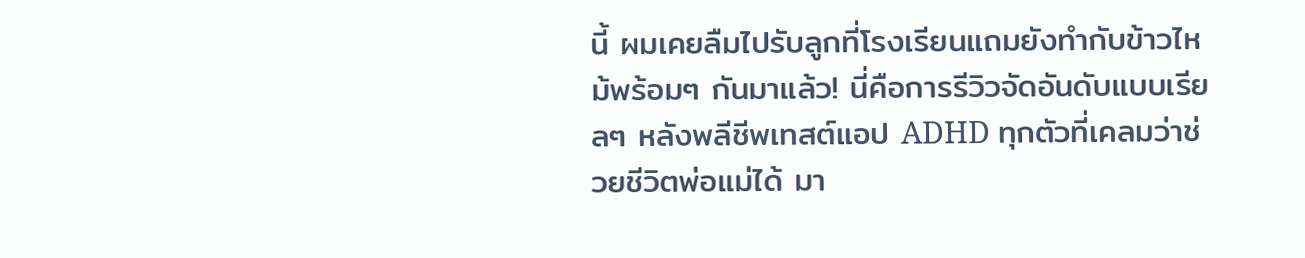นี้ ผมเคยลืมไปรับลูกที่โรงเรียนแถมยังทำกับข้าวไหม้พร้อมๆ กันมาแล้ว! นี่คือการรีวิวจัดอันดับแบบเรียลๆ หลังพลีชีพเทสต์แอป ADHD ทุกตัวที่เคลมว่าช่วยชีวิตพ่อแม่ได้ มา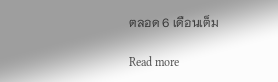ตลอด 6 เดือนเต็ม

Read more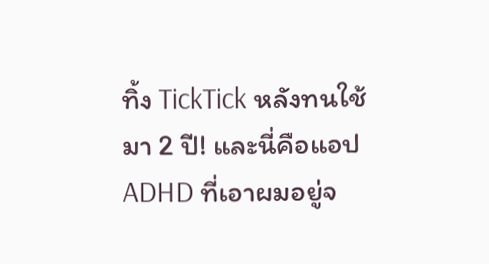ทิ้ง TickTick หลังทนใช้มา 2 ปี! และนี่คือแอป ADHD ที่เอาผมอยู่จ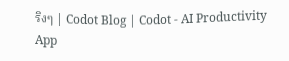ริงๆ | Codot Blog | Codot - AI Productivity App